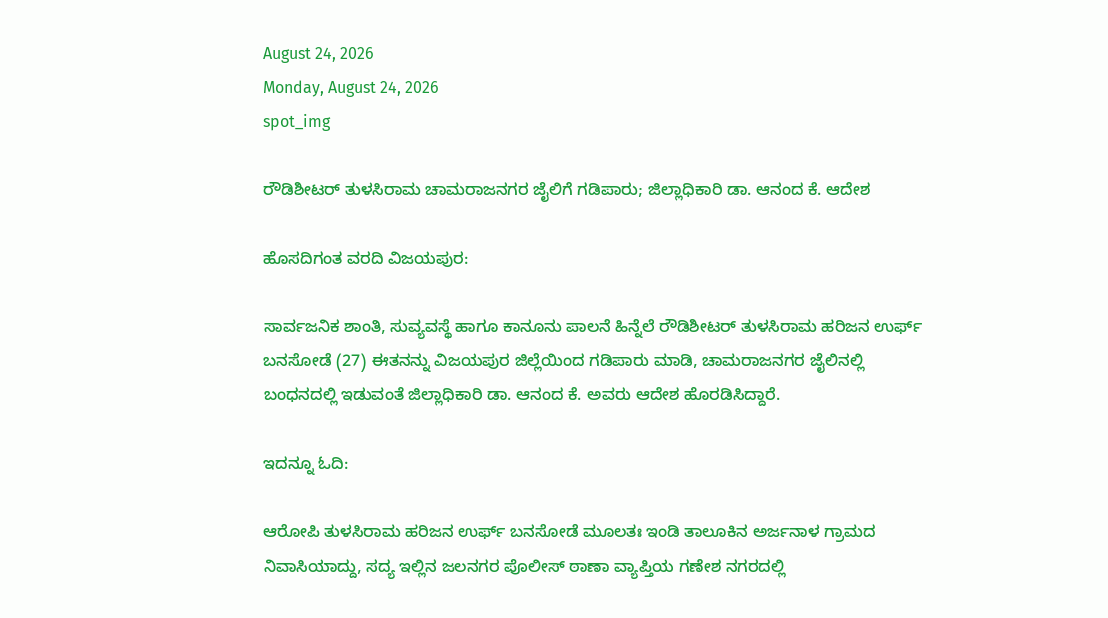August 24, 2026
Monday, August 24, 2026
spot_img

ರೌಡಿಶೀಟರ್ ತುಳಸಿರಾಮ ಚಾಮರಾಜನಗರ ಜೈಲಿಗೆ ಗಡಿಪಾರು; ಜಿಲ್ಲಾಧಿಕಾರಿ ಡಾ. ಆನಂದ ಕೆ. ಆದೇಶ

ಹೊಸದಿಗಂತ ವರದಿ ವಿಜಯಪುರ:

ಸಾರ್ವಜನಿಕ ಶಾಂತಿ, ಸುವ್ಯವಸ್ಥೆ ಹಾಗೂ ಕಾನೂನು ಪಾಲನೆ ಹಿನ್ನೆಲೆ ರೌಡಿಶೀಟರ್ ತುಳಸಿರಾಮ ಹರಿಜನ ಉರ್ಫ್ ಬನಸೋಡೆ (27) ಈತನನ್ನು ವಿಜಯಪುರ ಜಿಲ್ಲೆಯಿಂದ ಗಡಿಪಾರು ಮಾಡಿ, ಚಾಮರಾಜನಗರ ಜೈಲಿನಲ್ಲಿ ಬಂಧನದಲ್ಲಿ ಇಡುವಂತೆ ಜಿಲ್ಲಾಧಿಕಾರಿ ಡಾ. ಆನಂದ ಕೆ. ಅವರು ಆದೇಶ ಹೊರಡಿಸಿದ್ದಾರೆ.

ಇದನ್ನೂ ಓದಿ:

ಆರೋಪಿ ತುಳಸಿರಾಮ ಹರಿಜನ ಉರ್ಫ್ ಬನಸೋಡೆ ಮೂಲತಃ ಇಂಡಿ ತಾಲೂಕಿನ ಅರ್ಜನಾಳ ಗ್ರಾಮದ ನಿವಾಸಿಯಾದ್ದು, ಸದ್ಯ ಇಲ್ಲಿನ ಜಲನಗರ ಪೊಲೀಸ್ ಠಾಣಾ ವ್ಯಾಪ್ತಿಯ ಗಣೇಶ ನಗರದಲ್ಲಿ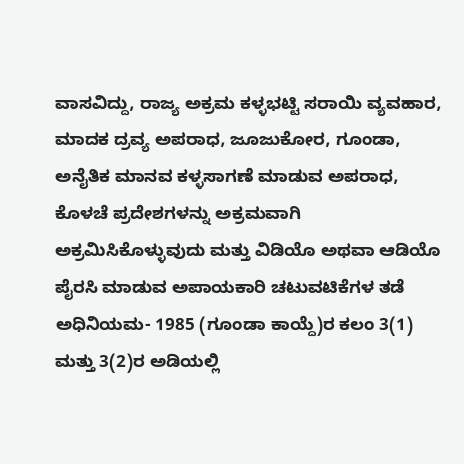ವಾಸವಿದ್ದು, ರಾಜ್ಯ ಅಕ್ರಮ ಕಳ್ಳಭಟ್ಟಿ ಸರಾಯಿ ವ್ಯವಹಾರ, ಮಾದಕ ದ್ರವ್ಯ ಅಪರಾಧ, ಜೂಜುಕೋರ, ಗೂಂಡಾ, ಅನೈತಿಕ ಮಾನವ ಕಳ್ಳಸಾಗಣೆ ಮಾಡುವ ಅಪರಾಧ, ಕೊಳಚೆ ಪ್ರದೇಶಗಳನ್ನು ಅಕ್ರಮವಾಗಿ ಅಕ್ರಮಿಸಿಕೊಳ್ಳುವುದು ಮತ್ತು ವಿಡಿಯೊ ಅಥವಾ ಆಡಿಯೊ ಪೈರಸಿ ಮಾಡುವ ಅಪಾಯಕಾರಿ ಚಟುವಟಿಕೆಗಳ ತಡೆ ಅಧಿನಿಯಮ- 1985 (ಗೂಂಡಾ ಕಾಯ್ದೆ)ರ ಕಲಂ 3(1) ಮತ್ತು 3(2)ರ ಅಡಿಯಲ್ಲಿ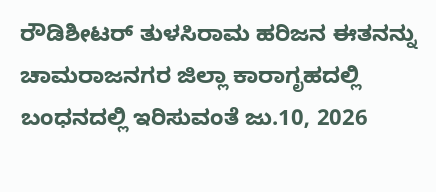ರೌಡಿಶೀಟರ್ ತುಳಸಿರಾಮ ಹರಿಜನ ಈತನನ್ನು ಚಾಮರಾಜನಗರ ಜಿಲ್ಲಾ ಕಾರಾಗೃಹದಲ್ಲಿ ಬಂಧನದಲ್ಲಿ ಇರಿಸುವಂತೆ ಜು.10, 2026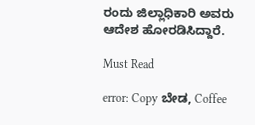ರಂದು ಜಿಲ್ಲಾಧಿಕಾರಿ ಅವರು ಆದೇಶ ಹೋರಡಿಸಿದ್ದಾರೆ.

Must Read

error: Copy ಬೇಡ, Coffee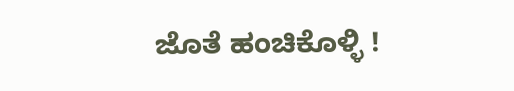ಜೊತೆ ಹಂಚಿಕೊಳ್ಳಿ !